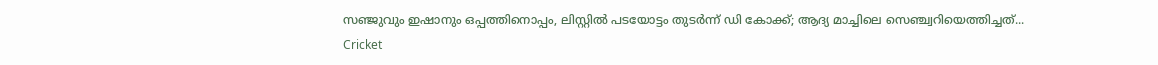സഞ്ജുവും ഇഷാനും ഒപ്പത്തിനൊപ്പം, ലിസ്റ്റില്‍ പടയോട്ടം തുടര്‍ന്ന് ഡി കോക്ക്; ആദ്യ മാച്ചിലെ സെഞ്ച്വറിയെത്തിച്ചത്...
Cricket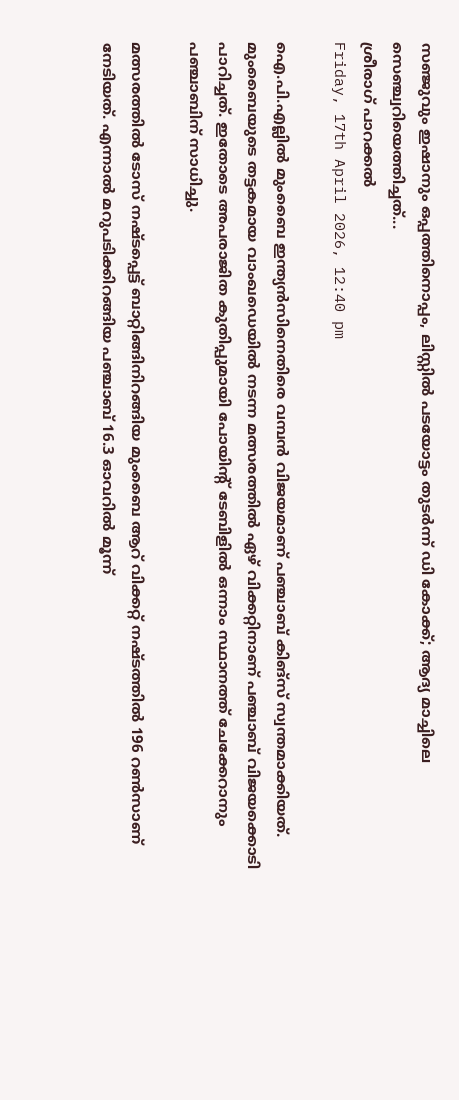സഞ്ജുവും ഇഷാനും ഒപ്പത്തിനൊപ്പം, ലിസ്റ്റില്‍ പടയോട്ടം തുടര്‍ന്ന് ഡി കോക്ക്; ആദ്യ മാച്ചിലെ സെഞ്ച്വറിയെത്തിച്ചത്...
ശ്രീരാഗ് പാറക്കല്‍
Friday, 17th April 2026, 12:40 pm

ഐ.പി.എല്ലില്‍ മുംബൈ ഇന്ത്യന്‍സിനെതിരെ വമ്പന്‍ വിജയമാണ് പഞ്ചാബ് കിങ്സ് സ്വന്തമാക്കിയത്. മുംബൈയുടെ തട്ടകമായ വാംഖഡെയില്‍ നടന്ന മത്സരത്തില്‍ ഏഴ് വിക്കറ്റിനാണ് പഞ്ചാബ് വിജയക്കൊടി പാറിച്ചത്. ഇതോടെ അപരാജിത കുതിപ്പുമായി പോയിന്റ് ടേബിളില്‍ ഒന്നാം സ്ഥാനത്ത് ചേക്കേറാനും പഞ്ചാബിന് സാധിച്ചു.

മത്സരത്തില്‍ ടോസ് നഷ്ടപ്പെട്ട് ബാറ്റിങ്ങിനിറങ്ങിയ മുംബൈ ആറ് വിക്കറ്റ് നഷ്ടത്തില്‍ 196 റണ്‍സാണ് നേടിയത്. എന്നാല്‍ മറുപടിക്കിറങ്ങിയ പഞ്ചാബ് 16.3 ഓവറില്‍ മൂന്ന്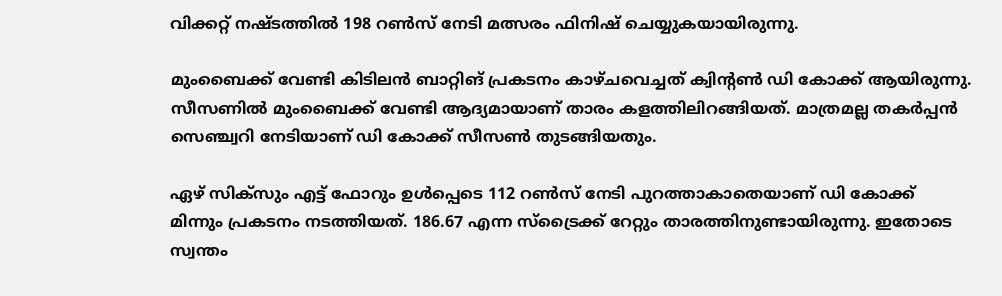വിക്കറ്റ് നഷ്ടത്തില്‍ 198 റണ്‍സ് നേടി മത്സരം ഫിനിഷ് ചെയ്യുകയായിരുന്നു.

മുംബൈക്ക് വേണ്ടി കിടിലന്‍ ബാറ്റിങ് പ്രകടനം കാഴ്ചവെച്ചത് ക്വിന്റണ്‍ ഡി കോക്ക് ആയിരുന്നു. സീസണില്‍ മുംബൈക്ക് വേണ്ടി ആദ്യമായാണ് താരം കളത്തിലിറങ്ങിയത്. മാത്രമല്ല തകര്‍പ്പന്‍ സെഞ്ച്വറി നേടിയാണ് ഡി കോക്ക് സീസണ്‍ തുടങ്ങിയതും.

ഏഴ് സിക്‌സും എട്ട് ഫോറും ഉള്‍പ്പെടെ 112 റണ്‍സ് നേടി പുറത്താകാതെയാണ് ഡി കോക്ക് മിന്നും പ്രകടനം നടത്തിയത്. 186.67 എന്ന സ്‌ട്രൈക്ക് റേറ്റും താരത്തിനുണ്ടായിരുന്നു. ഇതോടെ സ്വന്തം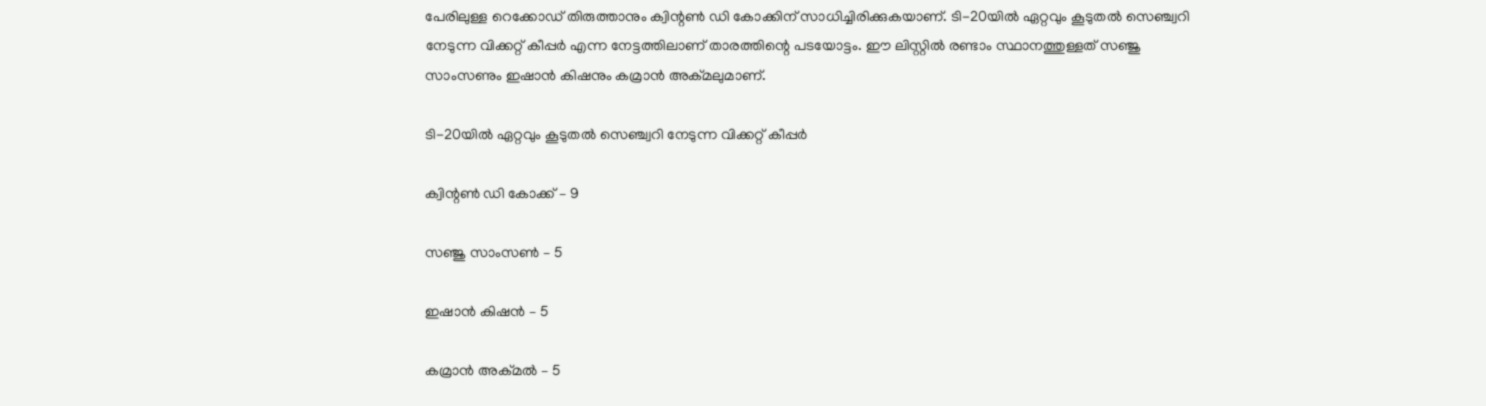പേരിലുള്ള റെക്കോഡ് തിരുത്താനും ക്വിന്റണ്‍ ഡി കോക്കിന് സാധിച്ചിരിക്കുകയാണ്. ടി-20യില്‍ ഏറ്റവും കൂടുതല്‍ സെഞ്ച്വറി നേടുന്ന വിക്കറ്റ് കീപ്പര്‍ എന്ന നേട്ടത്തിലാണ് താരത്തിന്റെ പടയോട്ടം. ഈ ലിസ്റ്റില്‍ രണ്ടാം സ്ഥാനത്തുള്ളത് സഞ്ജു സാംസണും ഇഷാന്‍ കിഷനും കമ്രാന്‍ അക്മലുമാണ്.

ടി-20യില്‍ ഏറ്റവും കൂടുതല്‍ സെഞ്ച്വറി നേടുന്ന വിക്കറ്റ് കീപ്പര്‍

ക്വിന്റണ്‍ ഡി കോക്ക് – 9

സഞ്ജു സാംസണ്‍ – 5

ഇഷാന്‍ കിഷന്‍ – 5

കമ്രാന്‍ അക്മല്‍ – 5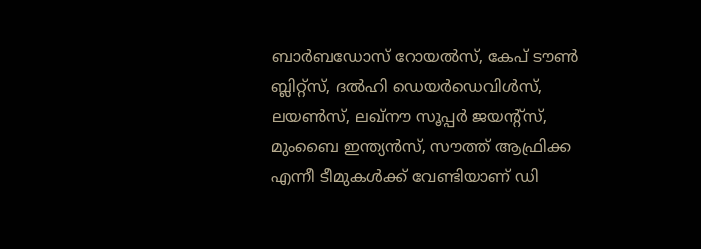ബാര്‍ബഡോസ് റോയല്‍സ്, കേപ് ടൗണ്‍ ബ്ലിറ്റ്‌സ്, ദല്‍ഹി ഡെയര്‍ഡെവിള്‍സ്, ലയണ്‍സ്, ലഖ്‌നൗ സൂപ്പര്‍ ജയന്റ്‌സ്, മുംബൈ ഇന്ത്യന്‍സ്, സൗത്ത് ആഫ്രിക്ക എന്നീ ടീമുകള്‍ക്ക് വേണ്ടിയാണ് ഡി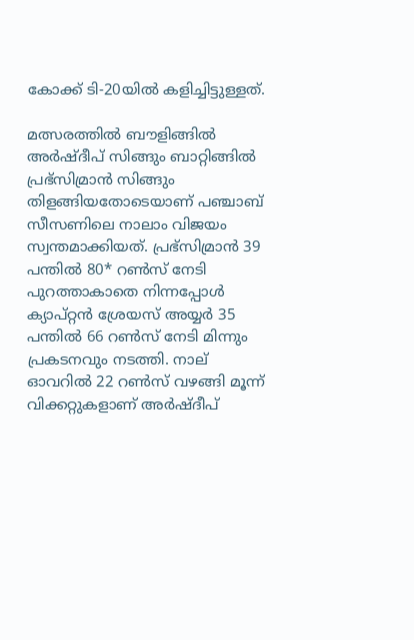കോക്ക് ടി-20യില്‍ കളിച്ചിട്ടുള്ളത്.

മത്സരത്തില്‍ ബൗളിങ്ങില്‍ അര്‍ഷ്ദീപ് സിങ്ങും ബാറ്റിങ്ങില്‍ പ്രഭ്‌സിമ്രാന്‍ സിങ്ങും തിളങ്ങിയതോടെയാണ് പഞ്ചാബ് സീസണിലെ നാലാം വിജയം സ്വന്തമാക്കിയത്. പ്രഭ്‌സിമ്രാന്‍ 39 പന്തില്‍ 80* റണ്‍സ് നേടി പുറത്താകാതെ നിന്നപ്പോള്‍ ക്യാപ്റ്റന്‍ ശ്രേയസ് അയ്യര്‍ 35 പന്തില്‍ 66 റണ്‍സ് നേടി മിന്നും പ്രകടനവും നടത്തി. നാല് ഓവറില്‍ 22 റണ്‍സ് വഴങ്ങി മൂന്ന് വിക്കറ്റുകളാണ് അര്‍ഷ്ദീപ്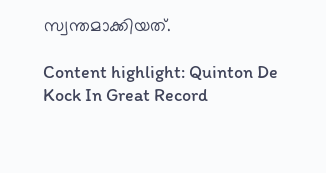സ്വന്തമാക്കിയത്.

Content highlight: Quinton De Kock In Great Record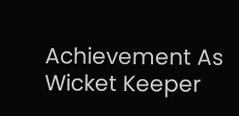Achievement As Wicket Keeper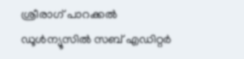ശ്രീരാഗ് പാറക്കല്‍
ഡൂള്‍ന്യൂസില്‍ സബ് എഡിറ്റര്‍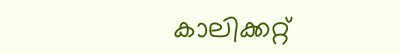കാലിക്കറ്റ്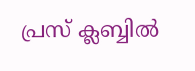പ്രസ് ക്ലബ്ബില്‍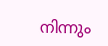നിന്നും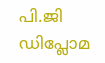പി.ജി ഡിപ്ലോമ